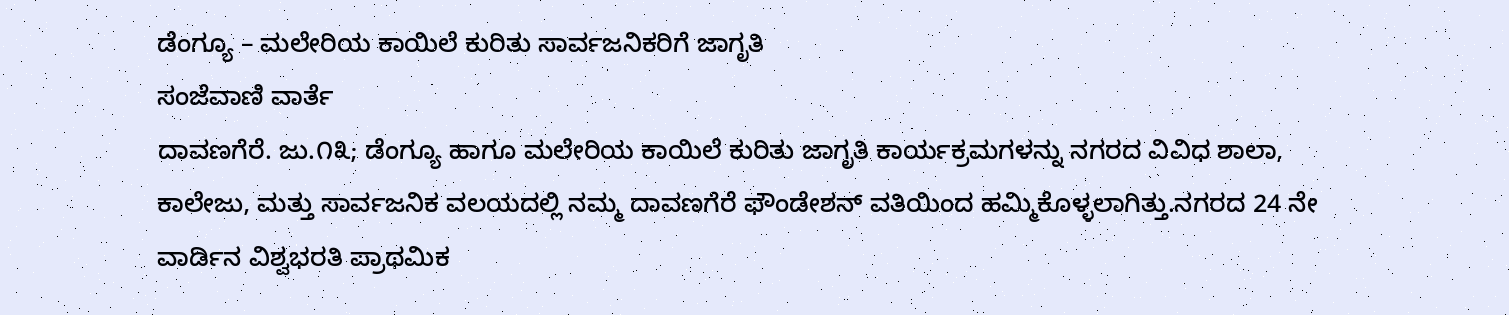ಡೆಂಗ್ಯೂ – ಮಲೇರಿಯ ಕಾಯಿಲೆ ಕುರಿತು ಸಾರ್ವಜನಿಕರಿಗೆ ಜಾಗೃತಿ
ಸಂಜೆವಾಣಿ ವಾರ್ತೆ
ದಾವಣಗೆರೆ. ಜು.೧೩; ಡೆಂಗ್ಯೂ ಹಾಗೂ ಮಲೇರಿಯ ಕಾಯಿಲೆ ಕುರಿತು ಜಾಗೃತಿ ಕಾರ್ಯಕ್ರಮಗಳನ್ನು ನಗರದ ವಿವಿಧ ಶಾಲಾ, ಕಾಲೇಜು, ಮತ್ತು ಸಾರ್ವಜನಿಕ ವಲಯದಲ್ಲಿ ನಮ್ಮ ದಾವಣಗೆರೆ ಫೌಂಡೇಶನ್ ವತಿಯಿಂದ ಹಮ್ಮಿಕೊಳ್ಳಲಾಗಿತ್ತು.ನಗರದ 24 ನೇ ವಾರ್ಡಿನ ವಿಶ್ವಭರತಿ ಪ್ರಾಥಮಿಕ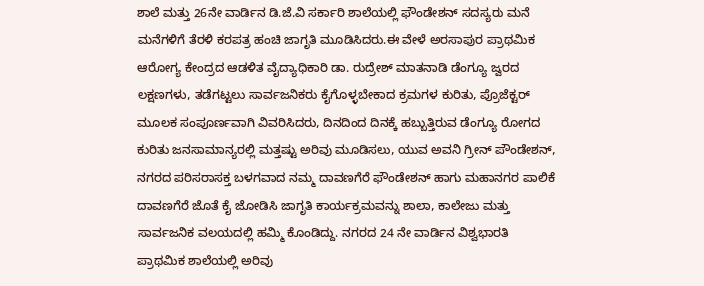ಶಾಲೆ ಮತ್ತು 26ನೇ ವಾರ್ಡಿನ ಡಿ.ಜೆ.ವಿ ಸರ್ಕಾರಿ ಶಾಲೆಯಲ್ಲಿ ಫೌಂಡೇಶನ್ ಸದಸ್ಯರು ಮನೆ ಮನೆಗಳಿಗೆ ತೆರಳಿ ಕರಪತ್ರ ಹಂಚಿ ಜಾಗೃತಿ ಮೂಡಿಸಿದರು.ಈ ವೇಳೆ ಅರಸಾಪುರ ಪ್ರಾಥಮಿಕ ಆರೋಗ್ಯ ಕೇಂದ್ರದ ಆಡಳಿತ ವೈದ್ಯಾಧಿಕಾರಿ ಡಾ. ರುದ್ರೇಶ್ ಮಾತನಾಡಿ ಡೆಂಗ್ಯೂ ಜ್ವರದ ಲಕ್ಷಣಗಳು, ತಡೆಗಟ್ಟಲು ಸಾರ್ವಜನಿಕರು ಕೈಗೊಳ್ಳಬೇಕಾದ ಕ್ರಮಗಳ ಕುರಿತು, ಪ್ರೊಜೆಕ್ಟರ್ ಮೂಲಕ ಸಂಪೂರ್ಣವಾಗಿ ವಿವರಿಸಿದರು, ದಿನದಿಂದ ದಿನಕ್ಕೆ ಹಬ್ಬುತ್ತಿರುವ ಡೆಂಗ್ಯೂ ರೋಗದ ಕುರಿತು ಜನಸಾಮಾನ್ಯರಲ್ಲಿ ಮತ್ತಷ್ಟು ಅರಿವು ಮೂಡಿಸಲು, ಯುವ ಅವನಿ ಗ್ರೀನ್ ಪೌಂಡೇಶನ್, ನಗರದ ಪರಿಸರಾಸಕ್ತ ಬಳಗವಾದ ನಮ್ಮ ದಾವಣಗೆರೆ ಫೌಂಡೇಶನ್ ಹಾಗು ಮಹಾನಗರ ಪಾಲಿಕೆ ದಾವಣಗೆರೆ ಜೊತೆ ಕೈ ಜೋಡಿಸಿ ಜಾಗೃತಿ ಕಾರ್ಯಕ್ರಮವನ್ನು ಶಾಲಾ, ಕಾಲೇಜು ಮತ್ತು ಸಾರ್ವಜನಿಕ ವಲಯದಲ್ಲಿ ಹಮ್ಮಿ ಕೊಂಡಿದ್ದು. ನಗರದ 24 ನೇ ವಾರ್ಡಿನ ವಿಶ್ವಭಾರತಿ ಪ್ರಾಥಮಿಕ ಶಾಲೆಯಲ್ಲಿ ಅರಿವು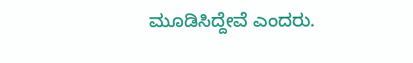ಮೂಡಿಸಿದ್ದೇವೆ ಎಂದರು.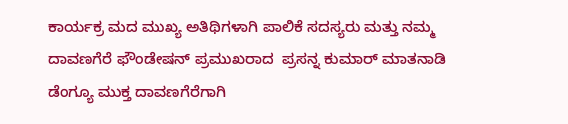ಕಾರ್ಯಕ್ರ ಮದ ಮುಖ್ಯ ಅತಿಥಿಗಳಾಗಿ ಪಾಲಿಕೆ ಸದಸ್ಯರು ಮತ್ತು ನಮ್ಮ ದಾವಣಗೆರೆ ಫೌಂಡೇಷನ್ ಪ್ರಮುಖರಾದ  ಪ್ರಸನ್ನ ಕುಮಾರ್ ಮಾತನಾಡಿ ಡೆಂಗ್ಯೂ ಮುಕ್ತ ದಾವಣಗೆರೆಗಾಗಿ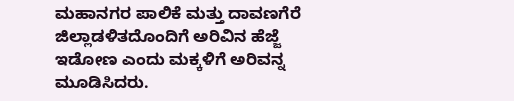ಮಹಾನಗರ ಪಾಲಿಕೆ ಮತ್ತು ದಾವಣಗೆರೆ ಜಿಲ್ಲಾಡಳಿತದೊಂದಿಗೆ ಅರಿವಿನ ಹೆಜ್ಜೆ ಇಡೋಣ ಎಂದು ಮಕ್ಕಳಿಗೆ ಅರಿವನ್ನ ಮೂಡಿಸಿದರು.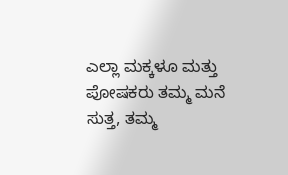ಎಲ್ಲಾ ಮಕ್ಕಳೂ ಮತ್ತು ಪೋಷಕರು ತಮ್ಮ ಮನೆ ಸುತ್ತ, ತಮ್ಮ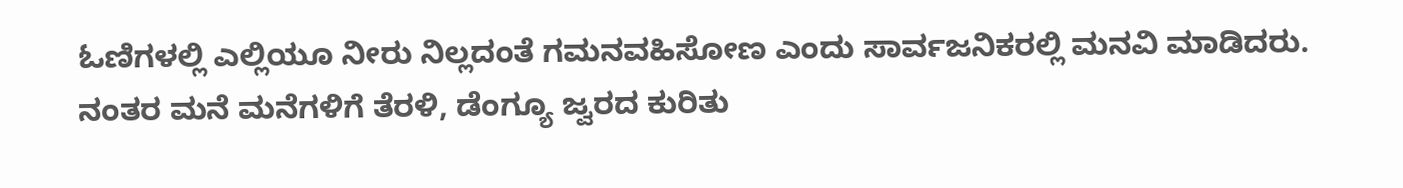ಓಣಿಗಳಲ್ಲಿ ಎಲ್ಲಿಯೂ ನೀರು ನಿಲ್ಲದಂತೆ ಗಮನವಹಿಸೋಣ ಎಂದು ಸಾರ್ವಜನಿಕರಲ್ಲಿ ಮನವಿ ಮಾಡಿದರು. ನಂತರ ಮನೆ ಮನೆಗಳಿಗೆ ತೆರಳಿ, ಡೆಂಗ್ಯೂ ಜ್ವರದ ಕುರಿತು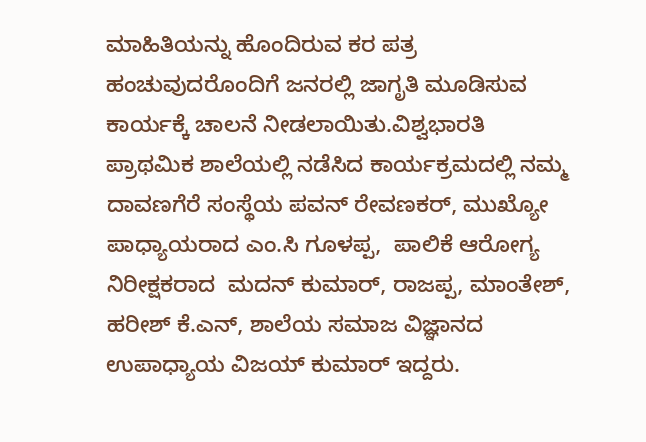ಮಾಹಿತಿಯನ್ನು ಹೊಂದಿರುವ ಕರ ಪತ್ರ ಹಂಚುವುದರೊಂದಿಗೆ ಜನರಲ್ಲಿ ಜಾಗೃತಿ ಮೂಡಿಸುವ ಕಾರ್ಯಕ್ಕೆ ಚಾಲನೆ ನೀಡಲಾಯಿತು.ವಿಶ್ವಭಾರತಿ ಪ್ರಾಥಮಿಕ ಶಾಲೆಯಲ್ಲಿ ನಡೆಸಿದ ಕಾರ್ಯಕ್ರಮದಲ್ಲಿ ನಮ್ಮ ದಾವಣಗೆರೆ ಸಂಸ್ಥೆಯ ಪವನ್ ರೇವಣಕರ್, ಮುಖ್ಯೋ ಪಾಧ್ಯಾಯರಾದ ಎಂ.ಸಿ ಗೂಳಪ್ಪ,  ಪಾಲಿಕೆ ಆರೋಗ್ಯ ನಿರೀಕ್ಷಕರಾದ  ಮದನ್ ಕುಮಾರ್, ರಾಜಪ್ಪ, ಮಾಂತೇಶ್, ಹರೀಶ್ ಕೆ.ಎನ್, ಶಾಲೆಯ ಸಮಾಜ ವಿಜ್ಞಾನದ ಉಪಾಧ್ಯಾಯ ವಿಜಯ್ ಕುಮಾ‌ರ್ ಇದ್ದರು.